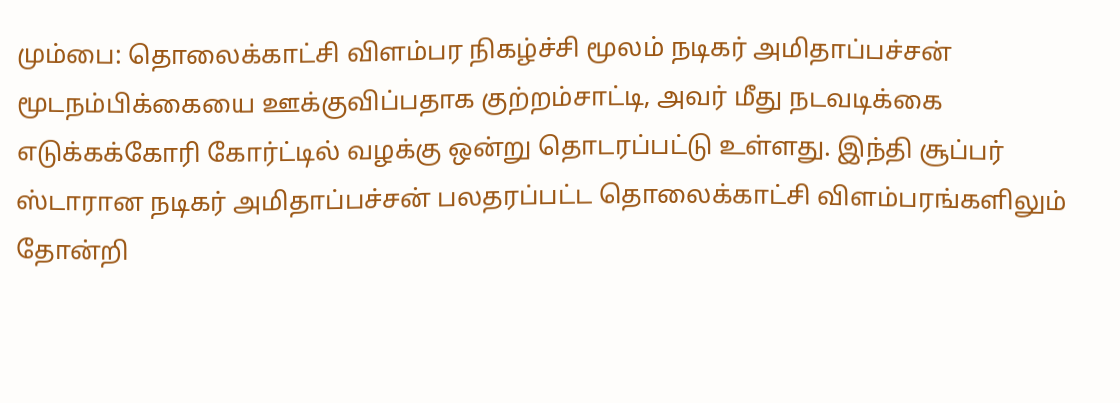மும்பை: தொலைக்காட்சி விளம்பர நிகழ்ச்சி மூலம் நடிகர் அமிதாப்பச்சன் மூடநம்பிக்கையை ஊக்குவிப்பதாக குற்றம்சாட்டி, அவர் மீது நடவடிக்கை எடுக்கக்கோரி கோர்ட்டில் வழக்கு ஒன்று தொடரப்பட்டு உள்ளது. இந்தி சூப்பர் ஸ்டாரான நடிகர் அமிதாப்பச்சன் பலதரப்பட்ட தொலைக்காட்சி விளம்பரங்களிலும் தோன்றி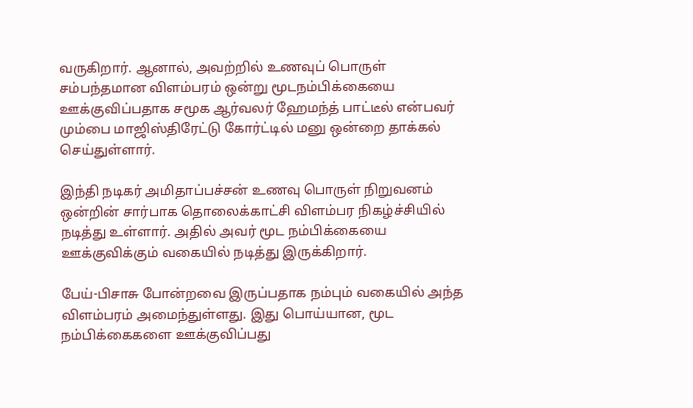வருகிறார். ஆனால், அவற்றில் உணவுப் பொருள் சம்பந்தமான விளம்பரம் ஒன்று மூடநம்பிக்கையை ஊக்குவிப்பதாக சமூக ஆர்வலர் ஹேமந்த் பாட்டீல் என்பவர் மும்பை மாஜிஸ்திரேட்டு கோர்ட்டில் மனு ஒன்றை தாக்கல் செய்துள்ளார்.

இந்தி நடிகர் அமிதாப்பச்சன் உணவு பொருள் நிறுவனம் ஒன்றின் சார்பாக தொலைக்காட்சி விளம்பர நிகழ்ச்சியில் நடித்து உள்ளார். அதில் அவர் மூட நம்பிக்கையை ஊக்குவிக்கும் வகையில் நடித்து இருக்கிறார்.

பேய்-பிசாசு போன்றவை இருப்பதாக நம்பும் வகையில் அந்த விளம்பரம் அமைந்துள்ளது. இது பொய்யான, மூட நம்பிக்கைகளை ஊக்குவிப்பது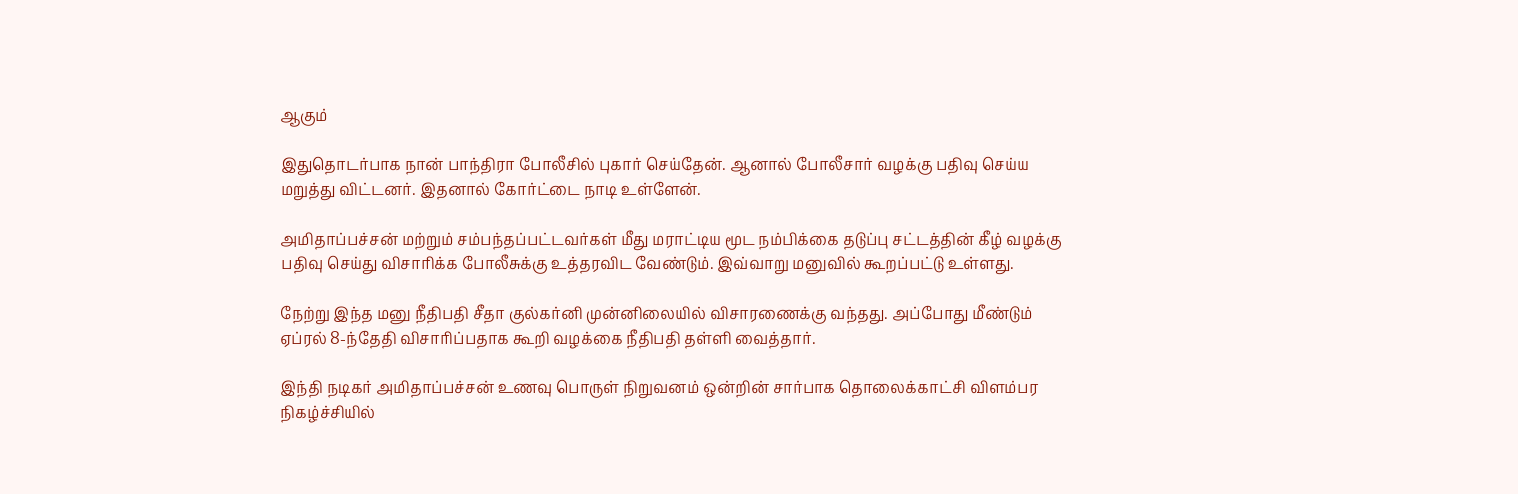ஆகும்

இதுதொடர்பாக நான் பாந்திரா போலீசில் புகார் செய்தேன். ஆனால் போலீசார் வழக்கு பதிவு செய்ய மறுத்து விட்டனர். இதனால் கோர்ட்டை நாடி உள்ளேன்.

அமிதாப்பச்சன் மற்றும் சம்பந்தப்பட்டவர்கள் மீது மராட்டிய மூட நம்பிக்கை தடுப்பு சட்டத்தின் கீழ் வழக்கு பதிவு செய்து விசாரிக்க போலீசுக்கு உத்தரவிட வேண்டும். இவ்வாறு மனுவில் கூறப்பட்டு உள்ளது.

நேற்று இந்த மனு நீதிபதி சீதா குல்கர்னி முன்னிலையில் விசாரணைக்கு வந்தது. அப்போது மீண்டும் ஏப்ரல் 8-ந்தேதி விசாரிப்பதாக கூறி வழக்கை நீதிபதி தள்ளி வைத்தார்.

இந்தி நடிகர் அமிதாப்பச்சன் உணவு பொருள் நிறுவனம் ஒன்றின் சார்பாக தொலைக்காட்சி விளம்பர நிகழ்ச்சியில்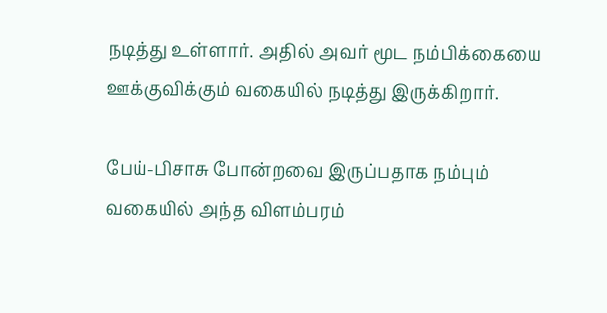நடித்து உள்ளார். அதில் அவர் மூட நம்பிக்கையை ஊக்குவிக்கும் வகையில் நடித்து இருக்கிறார்.

பேய்-பிசாசு போன்றவை இருப்பதாக நம்பும் வகையில் அந்த விளம்பரம்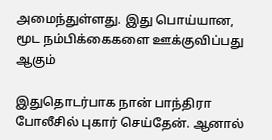அமைந்துள்ளது. இது பொய்யான, மூட நம்பிக்கைகளை ஊக்குவிப்பது ஆகும்

இதுதொடர்பாக நான் பாந்திரா போலீசில் புகார் செய்தேன். ஆனால்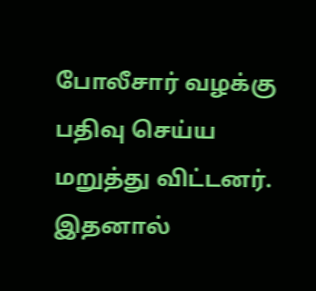போலீசார் வழக்கு பதிவு செய்ய மறுத்து விட்டனர். இதனால்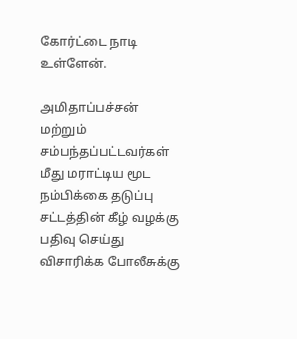கோர்ட்டை நாடி உள்ளேன்.

அமிதாப்பச்சன் மற்றும் சம்பந்தப்பட்டவர்கள் மீது மராட்டிய மூட நம்பிக்கை தடுப்பு சட்டத்தின் கீழ் வழக்கு பதிவு செய்து விசாரிக்க போலீசுக்கு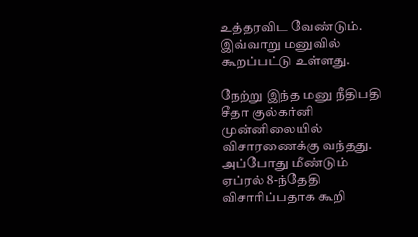உத்தரவிட வேண்டும். இவ்வாறு மனுவில் கூறப்பட்டு உள்ளது.

நேற்று இந்த மனு நீதிபதி சீதா குல்கர்னி முன்னிலையில் விசாரணைக்கு வந்தது. அப்போது மீண்டும் ஏப்ரல் 8-ந்தேதி விசாரிப்பதாக கூறி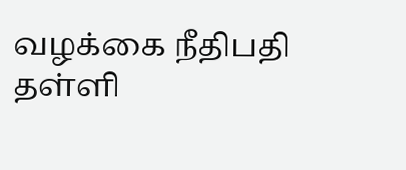வழக்கை நீதிபதி தள்ளி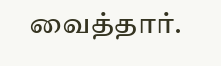வைத்தார்.